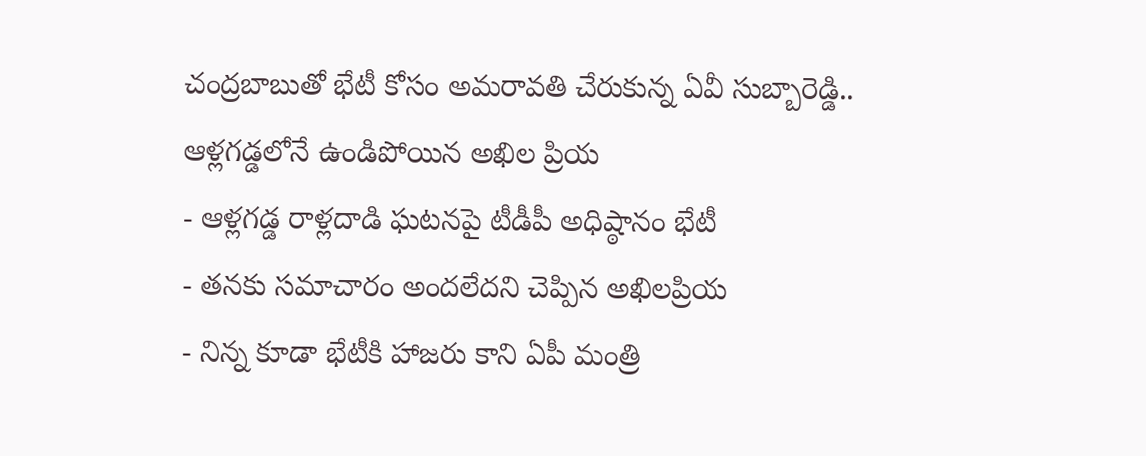చంద్రబాబుతో భేటీ కోసం అమరావతి చేరుకున్న ఏవీ సుబ్బారెడ్డి.. ఆళ్లగడ్డలోనే ఉండిపోయిన అఖిల ప్రియ
- ఆళ్లగడ్డ రాళ్లదాడి ఘటనపై టీడీపీ అధిష్ఠానం భేటీ
- తనకు సమాచారం అందలేదని చెప్పిన అఖిలప్రియ
- నిన్న కూడా భేటీకి హాజరు కాని ఏపీ మంత్రి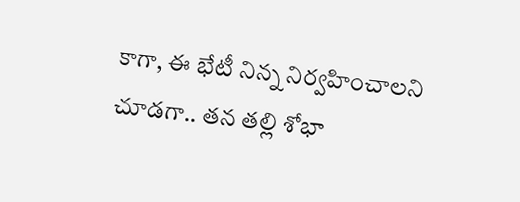కాగా, ఈ భేటీ నిన్న నిర్వహించాలని చూడగా.. తన తల్లి శోభా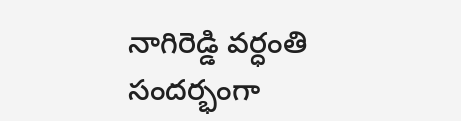నాగిరెడ్డి వర్ధంతి సందర్భంగా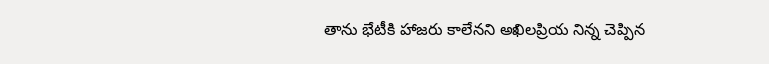తాను భేటీకి హాజరు కాలేనని అఖిలప్రియ నిన్న చెప్పిన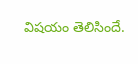విషయం తెలిసిందే.